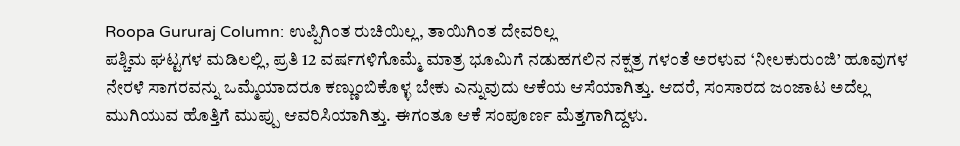Roopa Gururaj Column: ಉಪ್ಪಿಗಿಂತ ರುಚಿಯಿಲ್ಲ, ತಾಯಿಗಿಂತ ದೇವರಿಲ್ಲ
ಪಶ್ಚಿಮ ಘಟ್ಟಗಳ ಮಡಿಲಲ್ಲಿ, ಪ್ರತಿ 12 ವರ್ಷಗಳಿಗೊಮ್ಮೆ ಮಾತ್ರ ಭೂಮಿಗೆ ನಡುಹಗಲಿನ ನಕ್ಷತ್ರ ಗಳಂತೆ ಅರಳುವ ‘ನೀಲಕುರುಂಜಿ’ ಹೂವುಗಳ ನೇರಳೆ ಸಾಗರವನ್ನು ಒಮ್ಮೆಯಾದರೂ ಕಣ್ಣುಂಬಿಕೊಳ್ಳ ಬೇಕು ಎನ್ನುವುದು ಆಕೆಯ ಆಸೆಯಾಗಿತ್ತು. ಆದರೆ, ಸಂಸಾರದ ಜಂಜಾಟ ಅದೆಲ್ಲ ಮುಗಿಯುವ ಹೊತ್ತಿಗೆ ಮುಪ್ಪು ಆವರಿಸಿಯಾಗಿತ್ತು. ಈಗಂತೂ ಆಕೆ ಸಂಪೂರ್ಣ ಮೆತ್ತಗಾಗಿದ್ದಳು.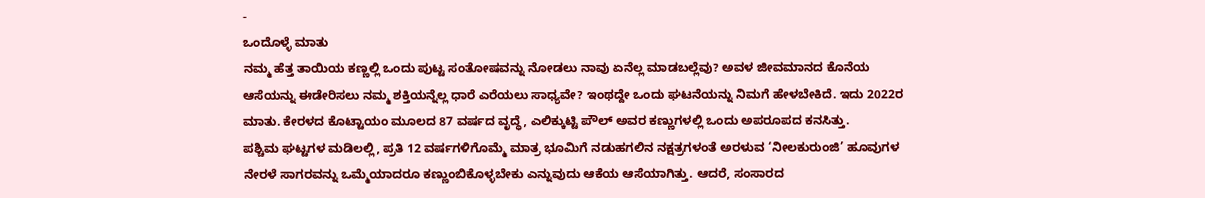-
ಒಂದೊಳ್ಳೆ ಮಾತು
ನಮ್ಮ ಹೆತ್ತ ತಾಯಿಯ ಕಣ್ಣಲ್ಲಿ ಒಂದು ಪುಟ್ಟ ಸಂತೋಷವನ್ನು ನೋಡಲು ನಾವು ಏನೆಲ್ಲ ಮಾಡಬಲ್ಲೆವು? ಅವಳ ಜೀವಮಾನದ ಕೊನೆಯ ಆಸೆಯನ್ನು ಈಡೇರಿಸಲು ನಮ್ಮ ಶಕ್ತಿಯನ್ನೆಲ್ಲ ಧಾರೆ ಎರೆಯಲು ಸಾಧ್ಯವೇ? ಇಂಥದ್ದೇ ಒಂದು ಘಟನೆಯನ್ನು ನಿಮಗೆ ಹೇಳಬೇಕಿದೆ. ಇದು 2022ರ ಮಾತು. ಕೇರಳದ ಕೊಟ್ಟಾಯಂ ಮೂಲದ 87 ವರ್ಷದ ವೃದ್ಧೆ, ಎಲಿಕ್ಕುಟ್ಟಿ ಪೌಲ್ ಅವರ ಕಣ್ಣುಗಳಲ್ಲಿ ಒಂದು ಅಪರೂಪದ ಕನಸಿತ್ತು.
ಪಶ್ಚಿಮ ಘಟ್ಟಗಳ ಮಡಿಲಲ್ಲಿ, ಪ್ರತಿ 12 ವರ್ಷಗಳಿಗೊಮ್ಮೆ ಮಾತ್ರ ಭೂಮಿಗೆ ನಡುಹಗಲಿನ ನಕ್ಷತ್ರಗಳಂತೆ ಅರಳುವ ‘ನೀಲಕುರುಂಜಿ’ ಹೂವುಗಳ ನೇರಳೆ ಸಾಗರವನ್ನು ಒಮ್ಮೆಯಾದರೂ ಕಣ್ಣುಂಬಿಕೊಳ್ಳಬೇಕು ಎನ್ನುವುದು ಆಕೆಯ ಆಸೆಯಾಗಿತ್ತು. ಆದರೆ, ಸಂಸಾರದ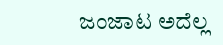ಜಂಜಾಟ ಅದೆಲ್ಲ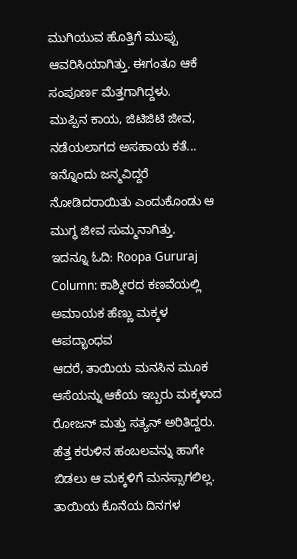ಮುಗಿಯುವ ಹೊತ್ತಿಗೆ ಮುಪ್ಪು ಆವರಿಸಿಯಾಗಿತ್ತು. ಈಗಂತೂ ಆಕೆ ಸಂಪೂರ್ಣ ಮೆತ್ತಗಾಗಿದ್ದಳು.
ಮುಪ್ಪಿನ ಕಾಯ, ಜಿಟಿಜಿಟಿ ಜೀವ, ನಡೆಯಲಾಗದ ಅಸಹಾಯ ಕತೆ... ಇನ್ನೊಂದು ಜನ್ಮವಿದ್ದರೆ ನೋಡಿದರಾಯಿತು ಎಂದುಕೊಂಡು ಆ ಮುಗ್ಧ ಜೀವ ಸುಮ್ಮನಾಗಿತ್ತು.
ಇದನ್ನೂ ಓದಿ: Roopa Gururaj Column: ಕಾಶ್ಮೀರದ ಕಣವೆಯಲ್ಲಿ ಅಮಾಯಕ ಹೆಣ್ಣು ಮಕ್ಕಳ ಆಪದ್ಭಾಂಧವ
ಆದರೆ, ತಾಯಿಯ ಮನಸಿನ ಮೂಕ ಆಸೆಯನ್ನು ಆಕೆಯ ಇಬ್ಬರು ಮಕ್ಕಳಾದ ರೋಜನ್ ಮತ್ತು ಸತ್ಯನ್ ಅರಿತಿದ್ದರು. ಹೆತ್ತ ಕರುಳಿನ ಹಂಬಲವನ್ನು ಹಾಗೇ ಬಿಡಲು ಆ ಮಕ್ಕಳಿಗೆ ಮನಸ್ಸಾಗಲಿಲ್ಲ. ತಾಯಿಯ ಕೊನೆಯ ದಿನಗಳ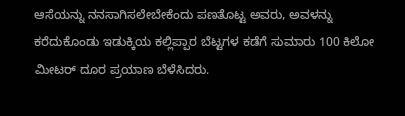ಆಸೆಯನ್ನು ನನಸಾಗಿಸಲೇಬೇಕೆಂದು ಪಣತೊಟ್ಟ ಅವರು, ಅವಳನ್ನು ಕರೆದುಕೊಂಡು ಇಡುಕ್ಕಿಯ ಕಲ್ಲಿಪ್ಪಾರ ಬೆಟ್ಟಗಳ ಕಡೆಗೆ ಸುಮಾರು 100 ಕಿಲೋ ಮೀಟರ್ ದೂರ ಪ್ರಯಾಣ ಬೆಳೆಸಿದರು.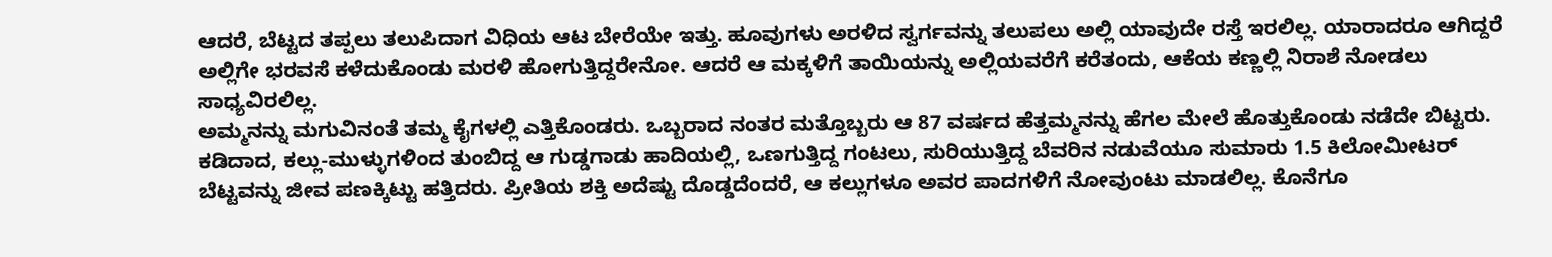ಆದರೆ, ಬೆಟ್ಟದ ತಪ್ಪಲು ತಲುಪಿದಾಗ ವಿಧಿಯ ಆಟ ಬೇರೆಯೇ ಇತ್ತು. ಹೂವುಗಳು ಅರಳಿದ ಸ್ವರ್ಗವನ್ನು ತಲುಪಲು ಅಲ್ಲಿ ಯಾವುದೇ ರಸ್ತೆ ಇರಲಿಲ್ಲ. ಯಾರಾದರೂ ಆಗಿದ್ದರೆ ಅಲ್ಲಿಗೇ ಭರವಸೆ ಕಳೆದುಕೊಂಡು ಮರಳಿ ಹೋಗುತ್ತಿದ್ದರೇನೋ. ಆದರೆ ಆ ಮಕ್ಕಳಿಗೆ ತಾಯಿಯನ್ನು ಅಲ್ಲಿಯವರೆಗೆ ಕರೆತಂದು, ಆಕೆಯ ಕಣ್ಣಲ್ಲಿ ನಿರಾಶೆ ನೋಡಲು ಸಾಧ್ಯವಿರಲಿಲ್ಲ.
ಅಮ್ಮನನ್ನು ಮಗುವಿನಂತೆ ತಮ್ಮ ಕೈಗಳಲ್ಲಿ ಎತ್ತಿಕೊಂಡರು. ಒಬ್ಬರಾದ ನಂತರ ಮತ್ತೊಬ್ಬರು ಆ 87 ವರ್ಷದ ಹೆತ್ತಮ್ಮನನ್ನು ಹೆಗಲ ಮೇಲೆ ಹೊತ್ತುಕೊಂಡು ನಡೆದೇ ಬಿಟ್ಟರು. ಕಡಿದಾದ, ಕಲ್ಲು-ಮುಳ್ಳುಗಳಿಂದ ತುಂಬಿದ್ದ ಆ ಗುಡ್ಡಗಾಡು ಹಾದಿಯಲ್ಲಿ, ಒಣಗುತ್ತಿದ್ದ ಗಂಟಲು, ಸುರಿಯುತ್ತಿದ್ದ ಬೆವರಿನ ನಡುವೆಯೂ ಸುಮಾರು 1.5 ಕಿಲೋಮೀಟರ್ ಬೆಟ್ಟವನ್ನು ಜೀವ ಪಣಕ್ಕಿಟ್ಟು ಹತ್ತಿದರು. ಪ್ರೀತಿಯ ಶಕ್ತಿ ಅದೆಷ್ಟು ದೊಡ್ಡದೆಂದರೆ, ಆ ಕಲ್ಲುಗಳೂ ಅವರ ಪಾದಗಳಿಗೆ ನೋವುಂಟು ಮಾಡಲಿಲ್ಲ. ಕೊನೆಗೂ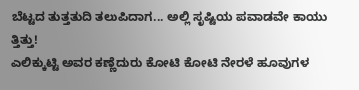ಬೆಟ್ಟದ ತುತ್ತತುದಿ ತಲುಪಿದಾಗ... ಅಲ್ಲಿ ಸೃಷ್ಟಿಯ ಪವಾಡವೇ ಕಾಯು ತ್ತಿತ್ತು!
ಎಲಿಕ್ಕುಟ್ಟಿ ಅವರ ಕಣ್ಣೆದುರು ಕೋಟಿ ಕೋಟಿ ನೇರಳೆ ಹೂವುಗಳ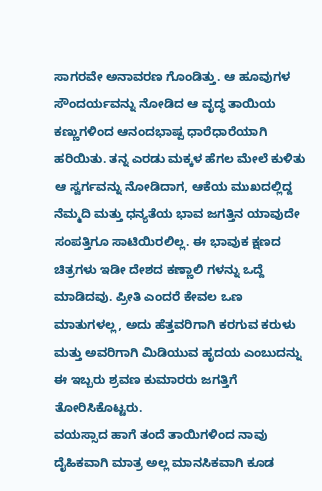ಸಾಗರವೇ ಅನಾವರಣ ಗೊಂಡಿತ್ತು. ಆ ಹೂವುಗಳ ಸೌಂದರ್ಯವನ್ನು ನೋಡಿದ ಆ ವೃದ್ಧ ತಾಯಿಯ ಕಣ್ಣುಗಳಿಂದ ಆನಂದಭಾಷ್ಪ ಧಾರೆಧಾರೆಯಾಗಿ ಹರಿಯಿತು. ತನ್ನ ಎರಡು ಮಕ್ಕಳ ಹೆಗಲ ಮೇಲೆ ಕುಳಿತು ಆ ಸ್ವರ್ಗವನ್ನು ನೋಡಿದಾಗ, ಆಕೆಯ ಮುಖದಲ್ಲಿದ್ದ ನೆಮ್ಮದಿ ಮತ್ತು ಧನ್ಯತೆಯ ಭಾವ ಜಗತ್ತಿನ ಯಾವುದೇ ಸಂಪತ್ತಿಗೂ ಸಾಟಿಯಿರಲಿಲ್ಲ. ಈ ಭಾವುಕ ಕ್ಷಣದ ಚಿತ್ರಗಳು ಇಡೀ ದೇಶದ ಕಣ್ಣಾಲಿ ಗಳನ್ನು ಒದ್ದೆ ಮಾಡಿದವು. ಪ್ರೀತಿ ಎಂದರೆ ಕೇವಲ ಒಣ ಮಾತುಗಳಲ್ಲ, ಅದು ಹೆತ್ತವರಿಗಾಗಿ ಕರಗುವ ಕರುಳು ಮತ್ತು ಅವರಿಗಾಗಿ ಮಿಡಿಯುವ ಹೃದಯ ಎಂಬುದನ್ನು ಈ ಇಬ್ಬರು ಶ್ರವಣ ಕುಮಾರರು ಜಗತ್ತಿಗೆ ತೋರಿಸಿಕೊಟ್ಟರು.
ವಯಸ್ಸಾದ ಹಾಗೆ ತಂದೆ ತಾಯಿಗಳಿಂದ ನಾವು ದೈಹಿಕವಾಗಿ ಮಾತ್ರ ಅಲ್ಲ ಮಾನಸಿಕವಾಗಿ ಕೂಡ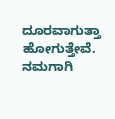ದೂರವಾಗುತ್ತಾ ಹೋಗುತ್ತೇವೆ. ನಮಗಾಗಿ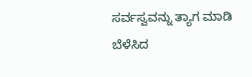ಸರ್ವಸ್ವವನ್ನು ತ್ಯಾಗ ಮಾಡಿ ಬೆಳೆಸಿದ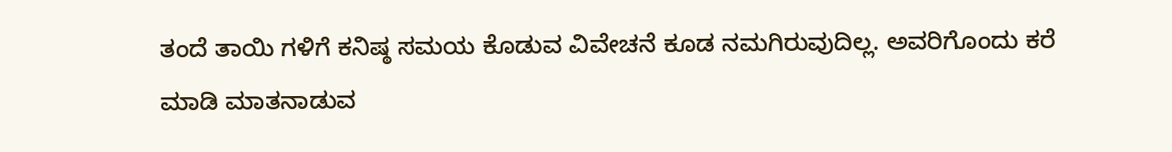ತಂದೆ ತಾಯಿ ಗಳಿಗೆ ಕನಿಷ್ಠ ಸಮಯ ಕೊಡುವ ವಿವೇಚನೆ ಕೂಡ ನಮಗಿರುವುದಿಲ್ಲ. ಅವರಿಗೊಂದು ಕರೆ ಮಾಡಿ ಮಾತನಾಡುವ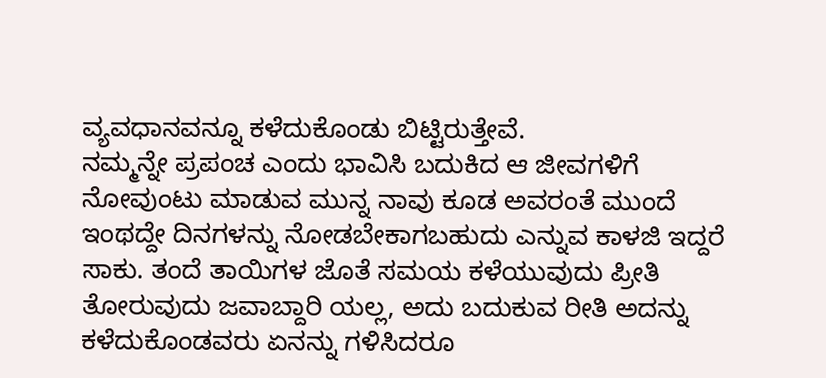ವ್ಯವಧಾನವನ್ನೂ ಕಳೆದುಕೊಂಡು ಬಿಟ್ಟಿರುತ್ತೇವೆ.
ನಮ್ಮನ್ನೇ ಪ್ರಪಂಚ ಎಂದು ಭಾವಿಸಿ ಬದುಕಿದ ಆ ಜೀವಗಳಿಗೆ ನೋವುಂಟು ಮಾಡುವ ಮುನ್ನ ನಾವು ಕೂಡ ಅವರಂತೆ ಮುಂದೆ ಇಂಥದ್ದೇ ದಿನಗಳನ್ನು ನೋಡಬೇಕಾಗಬಹುದು ಎನ್ನುವ ಕಾಳಜಿ ಇದ್ದರೆ ಸಾಕು. ತಂದೆ ತಾಯಿಗಳ ಜೊತೆ ಸಮಯ ಕಳೆಯುವುದು ಪ್ರೀತಿ ತೋರುವುದು ಜವಾಬ್ದಾರಿ ಯಲ್ಲ, ಅದು ಬದುಕುವ ರೀತಿ ಅದನ್ನು ಕಳೆದುಕೊಂಡವರು ಏನನ್ನು ಗಳಿಸಿದರೂ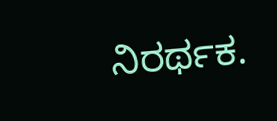ನಿರರ್ಥಕ.